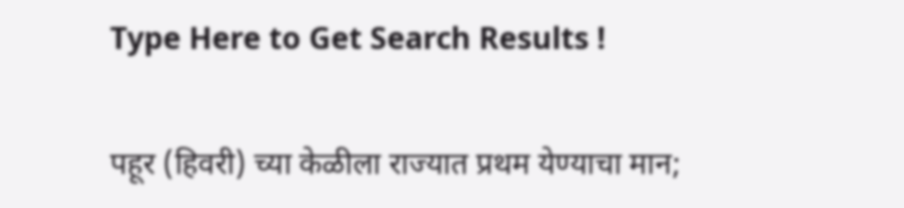Type Here to Get Search Results !

पहूर (हिवरी) च्या केळीला राज्यात प्रथम येण्याचा मान;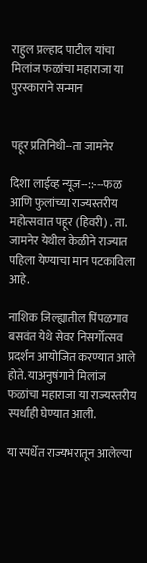राहुल प्रल्हाद पाटील यांचा मिलांज फळांचा महाराजा या पुरस्काराने सन्मान


पहूर प्रतिनिधी--ता जामनेर

दिशा लाईव्ह न्यूज--::---फळ आणि फुलांच्या राज्यस्तरीय महोत्सवात पहूर (हिवरी) . ता. जामनेर येथील केळीने राज्यात पहिला येण्याचा मान पटकाविला आहे.

नाशिक जिल्ह्यातील पिंपळगाव बसवंत येथे सेवर निसर्गोत्सव प्रदर्शन आयोजित करण्यात आले होते. याअनुषंगाने मिलांज फळांचा महाराजा या राज्यस्तरीय स्पर्धाही घेण्यात आली.

या स्पर्धेत राज्यभरातून आलेल्या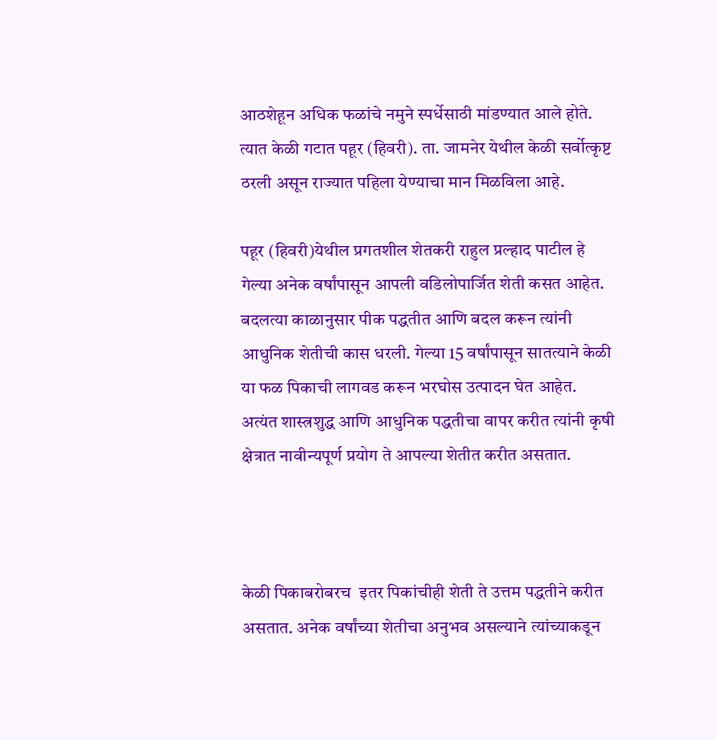आठशेहून अधिक फळांचे नमुने स्पर्धेसाठी मांडण्यात आले होते. त्यात केळी गटात पहूर (हिवरी). ता. जामनेर येथील केळी सर्वोत्कृष्ट ठरली असून राज्यात पहिला येण्याचा मान मिळविला आहे.

पहूर (हिवरी)येथील प्रगतशील शेतकरी राहुल प्रल्हाद पाटील हे गेल्या अनेक वर्षांपासून आपली वडिलोपार्जित शेती कसत आहेत. बदलत्या काळानुसार पीक पद्धतीत आणि बदल करून त्यांनी आधुनिक शेतीची कास धरली. गेल्या 15 वर्षांपासून सातत्याने केळी या फळ पिकाची लागवड करून भरघोस उत्पादन घेत आहेत. अत्यंत शास्त्रशुद्ध आणि आधुनिक पद्धतीचा वापर करीत त्यांनी कृषी क्षेत्रात नावीन्यपूर्ण प्रयोग ते आपल्या शेतीत करीत असतात.



केळी पिकाबरोबरच  इतर पिकांचीही शेती ते उत्तम पद्धतीने करीत असतात. अनेक वर्षांच्या शेतीचा अनुभव असल्याने त्यांच्याकडून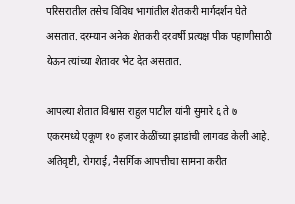परिसरातील तसेच विविध भागांतील शेतकरी मार्गदर्शन घेते असतात. दरम्यान अनेक शेतकरी दरवर्षी प्रत्यक्ष पीक पहाणीसाठी येऊन त्यांच्या शेतावर भेट देत असतात.

आपल्या शेतात विश्वास राहुल पाटील यांनी सुमारे ६ ते ७ एकरमध्ये एकूण १० हजार केळींच्या झाडांची लागवड केली आहे. अतिवृष्टी, रोगराई, नैसर्गिक आपत्तीचा सामना करीत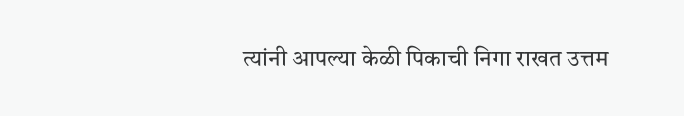त्यांनी आपल्या केळी पिकाची निगा राखत उत्तम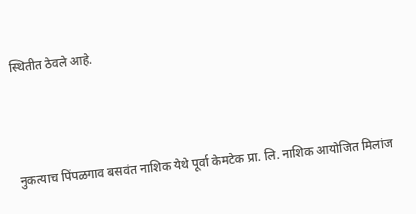स्थितीत ठेवले आहे.



नुकत्याच पिंपळगाव बसवंत नाशिक येथे पूर्वा केमटेक प्रा. लि. नाशिक आयोजित मिलांज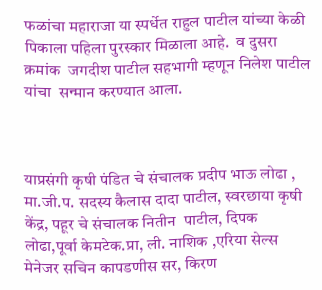फळांचा महाराजा या स्पर्धेत राहुल पाटील यांच्या केळी पिकाला पहिला पुरस्कार मिळाला आहे.  व दुसरा क्रमांक  जगदीश पाटील सहभागी म्हणून निलेश पाटील  यांचा  सन्मान करण्यात आला.



याप्रसंगी कृषी पंडित चे संचालक प्रदीप भाऊ लोढा ,  मा.जी.प. सदस्य कैलास दादा पाटील, स्वरछाया कृषी केंद्र, पहूर चे संचालक नितीन  पाटील, दिपक लोढा,पूर्वा केमटेक.प्रा, ली. नाशिक ,एरिया सेल्स मेनेजर सचिन कापडणीस सर, किरण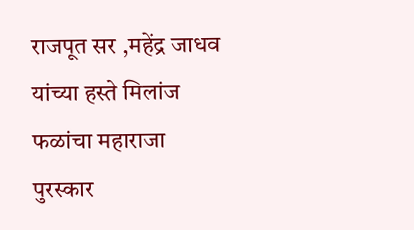राजपूत सर ,महेंद्र जाधव यांच्या हस्ते मिलांज फळांचा महाराजा पुरस्कार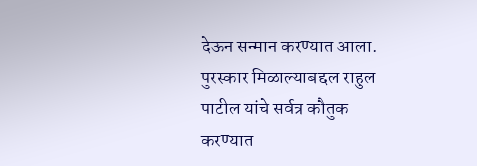देऊन सन्मान करण्यात आला. पुरस्कार मिळाल्याबद्दल राहुल पाटील यांचे सर्वत्र कौतुक करण्यात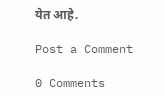येत आहे.

Post a Comment

0 Comments